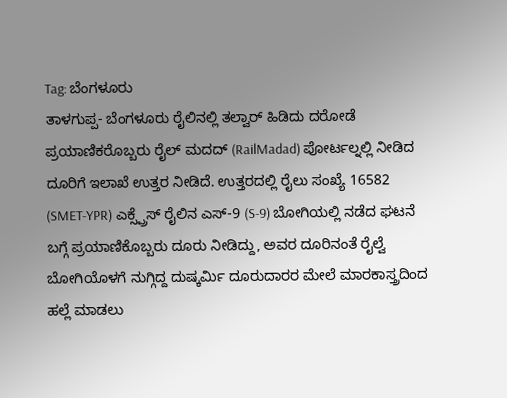Tag: ಬೆಂಗಳೂರು
ತಾಳಗುಪ್ಪ- ಬೆಂಗಳೂರು ರೈಲಿನಲ್ಲಿ ತಲ್ವಾರ್ ಹಿಡಿದು ದರೋಡೆ
ಪ್ರಯಾಣಿಕರೊಬ್ಬರು ರೈಲ್ ಮದದ್ (RailMadad) ಪೋರ್ಟಲ್ನಲ್ಲಿ ನೀಡಿದ ದೂರಿಗೆ ಇಲಾಖೆ ಉತ್ತರ ನೀಡಿದೆ. ಉತ್ತರದಲ್ಲಿ ರೈಲು ಸಂಖ್ಯೆ 16582 (SMET-YPR) ಎಕ್ಸ್ಪ್ರೆಸ್ ರೈಲಿನ ಎಸ್-9 (S-9) ಬೋಗಿಯಲ್ಲಿ ನಡೆದ ಘಟನೆ ಬಗ್ಗೆ ಪ್ರಯಾಣಿಕೊಬ್ಬರು ದೂರು ನೀಡಿದ್ದು, ಅವರ ದೂರಿನಂತೆ ರೈಲ್ವೆ ಬೋಗಿಯೊಳಗೆ ನುಗ್ಗಿದ್ದ ದುಷ್ಕರ್ಮಿ ದೂರುದಾರರ ಮೇಲೆ ಮಾರಕಾಸ್ತ್ರದಿಂದ ಹಲ್ಲೆ ಮಾಡಲು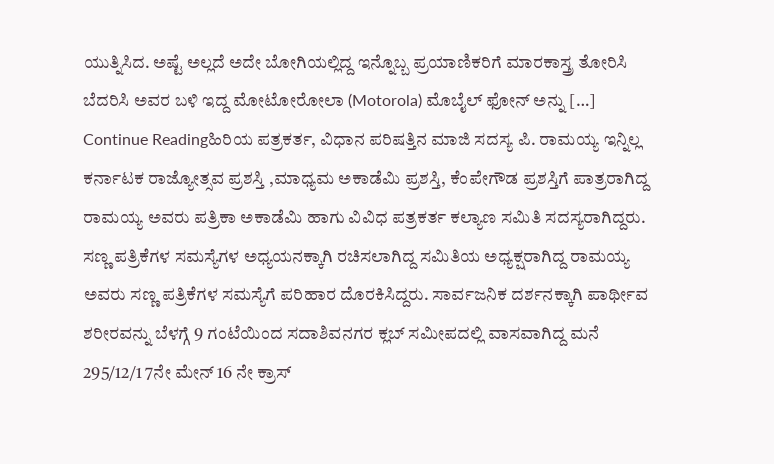ಯುತ್ನಿಸಿದ. ಅಷ್ಟೆ ಅಲ್ಲದೆ ಅದೇ ಬೋಗಿಯಲ್ಲಿದ್ದ ಇನ್ನೊಬ್ಬ ಪ್ರಯಾಣಿಕರಿಗೆ ಮಾರಕಾಸ್ತ್ರ ತೋರಿಸಿ ಬೆದರಿಸಿ ಅವರ ಬಳಿ ಇದ್ದ ಮೋಟೋರೋಲಾ (Motorola) ಮೊಬೈಲ್ ಫೋನ್ ಅನ್ನು […]
Continue Readingಹಿರಿಯ ಪತ್ರಕರ್ತ, ವಿಧಾನ ಪರಿಷತ್ತಿನ ಮಾಜಿ ಸದಸ್ಯ ಪಿ. ರಾಮಯ್ಯ ಇನ್ನಿಲ್ಲ
ಕರ್ನಾಟಕ ರಾಜ್ಯೋತ್ಸವ ಪ್ರಶಸ್ತಿ ,ಮಾಧ್ಯಮ ಅಕಾಡೆಮಿ ಪ್ರಶಸ್ತಿ, ಕೆಂಪೇಗೌಡ ಪ್ರಶಸ್ತಿಗೆ ಪಾತ್ರರಾಗಿದ್ದ ರಾಮಯ್ಯ ಅವರು ಪತ್ರಿಕಾ ಅಕಾಡೆಮಿ ಹಾಗು ವಿವಿಧ ಪತ್ರಕರ್ತ ಕಲ್ಯಾಣ ಸಮಿತಿ ಸದಸ್ಯರಾಗಿದ್ದರು. ಸಣ್ಣ ಪತ್ರಿಕೆಗಳ ಸಮಸ್ಯೆಗಳ ಅಧ್ಯಯನಕ್ಕಾಗಿ ರಚಿಸಲಾಗಿದ್ದ ಸಮಿತಿಯ ಅಧ್ಯಕ್ಷರಾಗಿದ್ದ ರಾಮಯ್ಯ ಅವರು ಸಣ್ಣ ಪತ್ರಿಕೆಗಳ ಸಮಸ್ಯೆಗೆ ಪರಿಹಾರ ದೊರಕಿಸಿದ್ದರು. ಸಾರ್ವಜನಿಕ ದರ್ಶನಕ್ಕಾಗಿ ಪಾರ್ಥೀವ ಶರೀರವನ್ನು ಬೆಳಗ್ಗೆ 9 ಗಂಟೆಯಿಂದ ಸದಾಶಿವನಗರ ಕ್ಲಬ್ ಸಮೀಪದಲ್ಲಿ ವಾಸವಾಗಿದ್ದ ಮನೆ 295/12/1 7ನೇ ಮೇನ್ 16 ನೇ ಕ್ರಾಸ್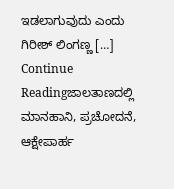ಇಡಲಾಗುವುದು ಎಂದು ಗಿರೀಶ್ ಲಿಂಗಣ್ಣ […]
Continue Readingಜಾಲತಾಣದಲ್ಲಿ ಮಾನಹಾನಿ, ಪ್ರಚೋದನೆ, ಆಕ್ಷೇಪಾರ್ಹ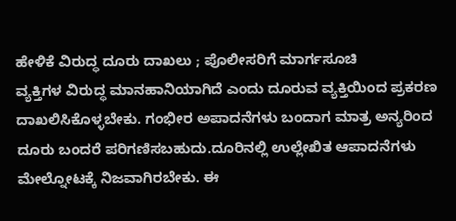ಹೇಳಿಕೆ ವಿರುದ್ಧ ದೂರು ದಾಖಲು ; ಪೊಲೀಸರಿಗೆ ಮಾರ್ಗಸೂಚಿ
ವ್ಯಕ್ತಿಗಳ ವಿರುದ್ಧ ಮಾನಹಾನಿಯಾಗಿದೆ ಎಂದು ದೂರುವ ವ್ಯಕ್ತಿಯಿಂದ ಪ್ರಕರಣ ದಾಖಲಿಸಿಕೊಳ್ಳಬೇಕು. ಗಂಭೀರ ಅಪಾದನೆಗಳು ಬಂದಾಗ ಮಾತ್ರ ಅನ್ಯರಿಂದ ದೂರು ಬಂದರೆ ಪರಿಗಣಿಸಬಹುದು.ದೂರಿನಲ್ಲಿ ಉಲ್ಲೇಖಿತ ಆಪಾದನೆಗಳು ಮೇಲ್ನೋಟಕ್ಕೆ ನಿಜವಾಗಿರಬೇಕು. ಈ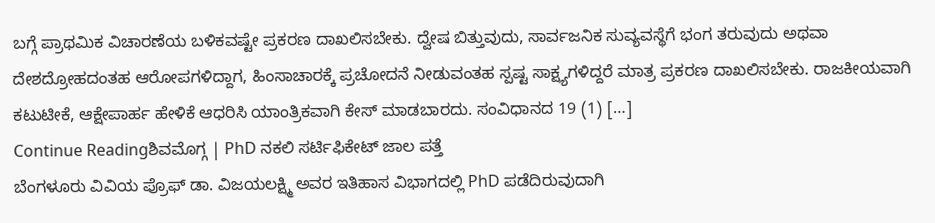ಬಗ್ಗೆ ಪ್ರಾಥಮಿಕ ವಿಚಾರಣೆಯ ಬಳಿಕವಷ್ಟೇ ಪ್ರಕರಣ ದಾಖಲಿಸಬೇಕು. ದ್ವೇಷ ಬಿತ್ತುವುದು, ಸಾರ್ವಜನಿಕ ಸುವ್ಯವಸ್ಥೆಗೆ ಭಂಗ ತರುವುದು ಅಥವಾ ದೇಶದ್ರೋಹದಂತಹ ಆರೋಪಗಳಿದ್ದಾಗ, ಹಿಂಸಾಚಾರಕ್ಕೆ ಪ್ರಚೋದನೆ ನೀಡುವಂತಹ ಸ್ಪಷ್ಟ ಸಾಕ್ಷ್ಯಗಳಿದ್ದರೆ ಮಾತ್ರ ಪ್ರಕರಣ ದಾಖಲಿಸಬೇಕು. ರಾಜಕೀಯವಾಗಿ ಕಟುಟೀಕೆ, ಆಕ್ಷೇಪಾರ್ಹ ಹೇಳಿಕೆ ಆಧರಿಸಿ ಯಾಂತ್ರಿಕವಾಗಿ ಕೇಸ್ ಮಾಡಬಾರದು. ಸಂವಿಧಾನದ 19 (1) […]
Continue Readingಶಿವಮೊಗ್ಗ | PhD ನಕಲಿ ಸರ್ಟಿಫಿಕೇಟ್ ಜಾಲ ಪತ್ತೆ
ಬೆಂಗಳೂರು ವಿವಿಯ ಪ್ರೊಫ್ ಡಾ. ವಿಜಯಲಕ್ಷ್ಮಿ ಅವರ ಇತಿಹಾಸ ವಿಭಾಗದಲ್ಲಿ PhD ಪಡೆದಿರುವುದಾಗಿ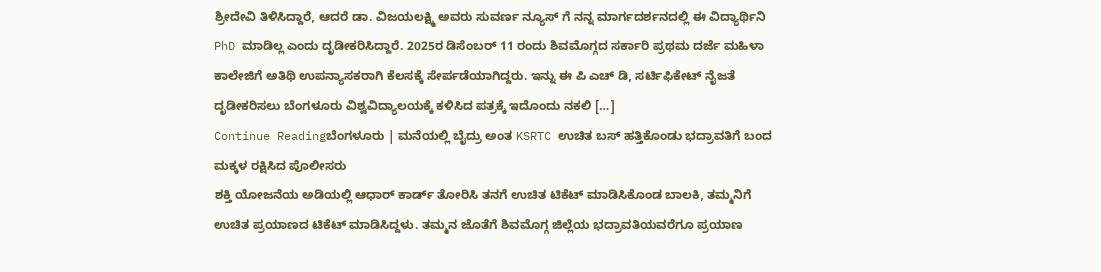ಶ್ರೀದೇವಿ ತಿಳಿಸಿದ್ದಾರೆ, ಆದರೆ ಡಾ. ವಿಜಯಲಕ್ಷ್ಮಿ ಅವರು ಸುವರ್ಣ ನ್ಯೂಸ್ ಗೆ ನನ್ನ ಮಾರ್ಗದರ್ಶನದಲ್ಲಿ ಈ ವಿದ್ಯಾರ್ಥಿನಿ PhD ಮಾಡಿಲ್ಲ ಎಂದು ದೃಡೀಕರಿಸಿದ್ದಾರೆ. 2025ರ ಡಿಸೆಂಬರ್ 11 ರಂದು ಶಿವಮೊಗ್ಗದ ಸರ್ಕಾರಿ ಪ್ರಥಮ ದರ್ಜೆ ಮಹಿಳಾ ಕಾಲೇಜಿಗೆ ಅತಿಥಿ ಉಪನ್ಯಾಸಕರಾಗಿ ಕೆಲಸಕ್ಕೆ ಸೇರ್ಪಡೆಯಾಗಿದ್ದರು. ಇನ್ನು ಈ ಪಿ ಎಚ್ ಡಿ, ಸರ್ಟಿಫಿಕೇಟ್ ನೈಜತೆ ದೃಡೀಕರಿಸಲು ಬೆಂಗಳೂರು ವಿಶ್ವವಿದ್ಯಾಲಯಕ್ಕೆ ಕಳಿಸಿದ ಪತ್ರಕ್ಕೆ ಇದೊಂದು ನಕಲಿ […]
Continue Readingಬೆಂಗಳೂರು | ಮನೆಯಲ್ಲಿ ಬೈದ್ರು ಅಂತ KSRTC ಉಚಿತ ಬಸ್ ಹತ್ತಿಕೊಂಡು ಭದ್ರಾವತಿಗೆ ಬಂದ ಮಕ್ಕಳ ರಕ್ಷಿಸಿದ ಪೊಲೀಸರು
ಶಕ್ತಿ ಯೋಜನೆಯ ಅಡಿಯಲ್ಲಿ ಆಧಾರ್ ಕಾರ್ಡ್ ತೋರಿಸಿ ತನಗೆ ಉಚಿತ ಟಿಕೆಟ್ ಮಾಡಿಸಿಕೊಂಡ ಬಾಲಕಿ, ತಮ್ಮನಿಗೆ ಉಚಿತ ಪ್ರಯಾಣದ ಟಿಕೆಟ್ ಮಾಡಿಸಿದ್ದಳು. ತಮ್ಮನ ಜೊತೆಗೆ ಶಿವಮೊಗ್ಗ ಜಿಲ್ಲೆಯ ಭದ್ರಾವತಿಯವರೆಗೂ ಪ್ರಯಾಣ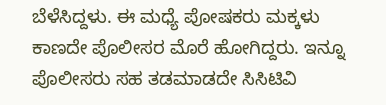ಬೆಳೆಸಿದ್ದಳು. ಈ ಮಧ್ಯೆ ಪೋಷಕರು ಮಕ್ಕಳು ಕಾಣದೇ ಪೊಲೀಸರ ಮೊರೆ ಹೋಗಿದ್ದರು. ಇನ್ನೂ ಪೊಲೀಸರು ಸಹ ತಡಮಾಡದೇ ಸಿಸಿಟಿವಿ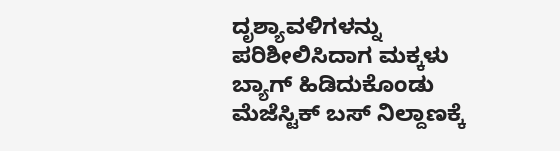ದೃಶ್ಯಾವಳಿಗಳನ್ನು ಪರಿಶೀಲಿಸಿದಾಗ ಮಕ್ಕಳು ಬ್ಯಾಗ್ ಹಿಡಿದುಕೊಂಡು ಮೆಜೆಸ್ಟಿಕ್ ಬಸ್ ನಿಲ್ದಾಣಕ್ಕೆ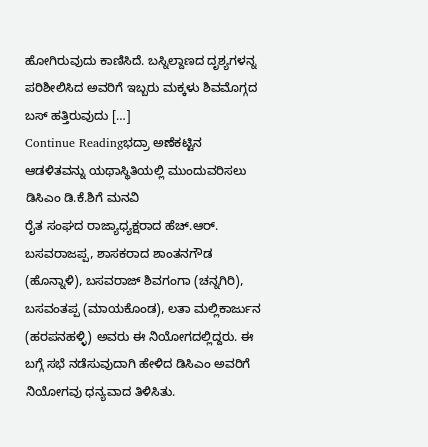ಹೋಗಿರುವುದು ಕಾಣಿಸಿದೆ. ಬಸ್ನಿಲ್ದಾಣದ ದೃಶ್ಯಗಳನ್ನ ಪರಿಶೀಲಿಸಿದ ಅವರಿಗೆ ಇಬ್ಬರು ಮಕ್ಕಳು ಶಿವಮೊಗ್ಗದ ಬಸ್ ಹತ್ತಿರುವುದು […]
Continue Readingಭದ್ರಾ ಅಣೆಕಟ್ಟಿನ ಆಡಳಿತವನ್ನು ಯಥಾಸ್ಥಿತಿಯಲ್ಲಿ ಮುಂದುವರಿಸಲು ಡಿಸಿಎಂ ಡಿ.ಕೆ.ಶಿಗೆ ಮನವಿ
ರೈತ ಸಂಘದ ರಾಜ್ಯಾಧ್ಯಕ್ಷರಾದ ಹೆಚ್.ಆರ್. ಬಸವರಾಜಪ್ಪ, ಶಾಸಕರಾದ ಶಾಂತನಗೌಡ (ಹೊನ್ನಾಳಿ), ಬಸವರಾಜ್ ಶಿವಗಂಗಾ (ಚನ್ನಗಿರಿ), ಬಸವಂತಪ್ಪ (ಮಾಯಕೊಂಡ), ಲತಾ ಮಲ್ಲಿಕಾರ್ಜುನ (ಹರಪನಹಳ್ಳಿ) ಅವರು ಈ ನಿಯೋಗದಲ್ಲಿದ್ದರು. ಈ ಬಗ್ಗೆ ಸಭೆ ನಡೆಸುವುದಾಗಿ ಹೇಳಿದ ಡಿಸಿಎಂ ಅವರಿಗೆ ನಿಯೋಗವು ಧನ್ಯವಾದ ತಿಳಿಸಿತು.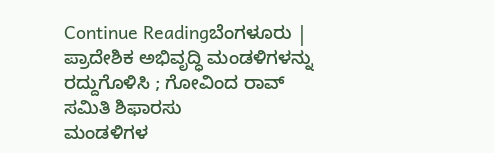Continue Readingಬೆಂಗಳೂರು | ಪ್ರಾದೇಶಿಕ ಅಭಿವೃದ್ಧಿ ಮಂಡಳಿಗಳನ್ನು ರದ್ದುಗೊಳಿಸಿ ; ಗೋವಿಂದ ರಾವ್ ಸಮಿತಿ ಶಿಫಾರಸು
ಮಂಡಳಿಗಳ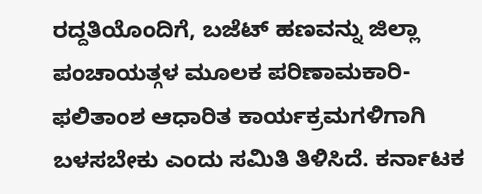ರದ್ದತಿಯೊಂದಿಗೆ, ಬಜೆಟ್ ಹಣವನ್ನು ಜಿಲ್ಲಾ ಪಂಚಾಯತ್ಗಳ ಮೂಲಕ ಪರಿಣಾಮಕಾರಿ-ಫಲಿತಾಂಶ ಆಧಾರಿತ ಕಾರ್ಯಕ್ರಮಗಳಿಗಾಗಿ ಬಳಸಬೇಕು ಎಂದು ಸಮಿತಿ ತಿಳಿಸಿದೆ. ಕರ್ನಾಟಕ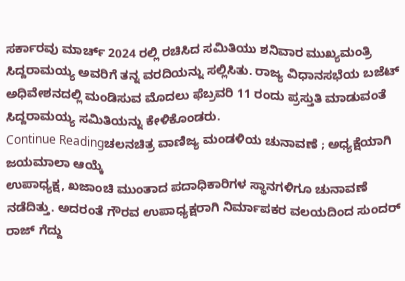ಸರ್ಕಾರವು ಮಾರ್ಚ್ 2024 ರಲ್ಲಿ ರಚಿಸಿದ ಸಮಿತಿಯು ಶನಿವಾರ ಮುಖ್ಯಮಂತ್ರಿ ಸಿದ್ದರಾಮಯ್ಯ ಅವರಿಗೆ ತನ್ನ ವರದಿಯನ್ನು ಸಲ್ಲಿಸಿತು. ರಾಜ್ಯ ವಿಧಾನಸಭೆಯ ಬಜೆಟ್ ಅಧಿವೇಶನದಲ್ಲಿ ಮಂಡಿಸುವ ಮೊದಲು ಫೆಬ್ರವರಿ 11 ರಂದು ಪ್ರಸ್ತುತಿ ಮಾಡುವಂತೆ ಸಿದ್ದರಾಮಯ್ಯ ಸಮಿತಿಯನ್ನು ಕೇಳಿಕೊಂಡರು.
Continue Readingಚಲನಚಿತ್ರ ವಾಣಿಜ್ಯ ಮಂಡಳಿಯ ಚುನಾವಣೆ ; ಅಧ್ಯಕ್ಷೆಯಾಗಿ ಜಯಮಾಲಾ ಆಯ್ಕೆ
ಉಪಾಧ್ಯಕ್ಷ, ಖಜಾಂಚಿ ಮುಂತಾದ ಪದಾಧಿಕಾರಿಗಳ ಸ್ಥಾನಗಳಿಗೂ ಚುನಾವಣೆ ನಡೆದಿತ್ತು. ಅದರಂತೆ ಗೌರವ ಉಪಾಧ್ಯಕ್ಷರಾಗಿ ನಿರ್ಮಾಪಕರ ವಲಯದಿಂದ ಸುಂದರ್ ರಾಜ್ ಗೆದ್ದು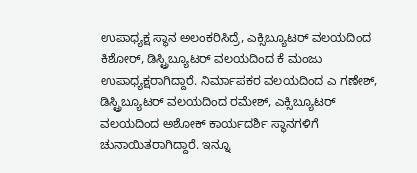ಉಪಾಧ್ಯಕ್ಷ ಸ್ಥಾನ ಅಲಂಕರಿಸಿದ್ರೆ, ಎಕ್ಸಿಬ್ಯೂಟರ್ ವಲಯದಿಂದ ಕಿಶೋರ್, ಡಿಸ್ಟ್ರಿಬ್ಯೂಟರ್ ವಲಯದಿಂದ ಕೆ ಮಂಜು ಉಪಾಧ್ಯಕ್ಷರಾಗಿದ್ದಾರೆ. ನಿರ್ಮಾಪಕರ ವಲಯದಿಂದ ಎ ಗಣೇಶ್, ಡಿಸ್ಟ್ರಿಬ್ಯೂಟರ್ ವಲಯದಿಂದ ರಮೇಶ್, ಎಕ್ಸಿಬ್ಯೂಟರ್ ವಲಯದಿಂದ ಅಶೋಕ್ ಕಾರ್ಯದರ್ಶಿ ಸ್ಥಾನಗಳಿಗೆ ಚುನಾಯಿತರಾಗಿದ್ದಾರೆ. ಇನ್ನೂ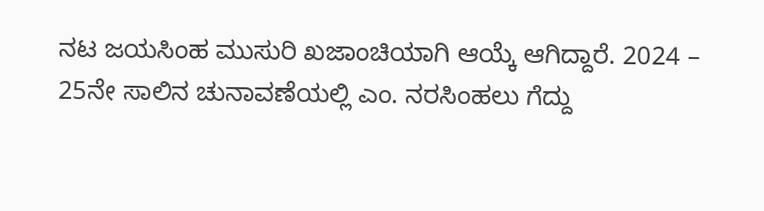ನಟ ಜಯಸಿಂಹ ಮುಸುರಿ ಖಜಾಂಚಿಯಾಗಿ ಆಯ್ಕೆ ಆಗಿದ್ದಾರೆ. 2024 – 25ನೇ ಸಾಲಿನ ಚುನಾವಣೆಯಲ್ಲಿ ಎಂ. ನರಸಿಂಹಲು ಗೆದ್ದು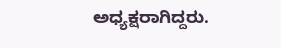ಅಧ್ಯಕ್ಷರಾಗಿದ್ದರು.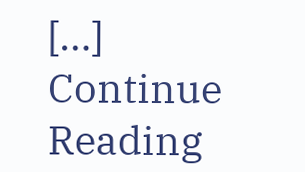[…]
Continue Reading